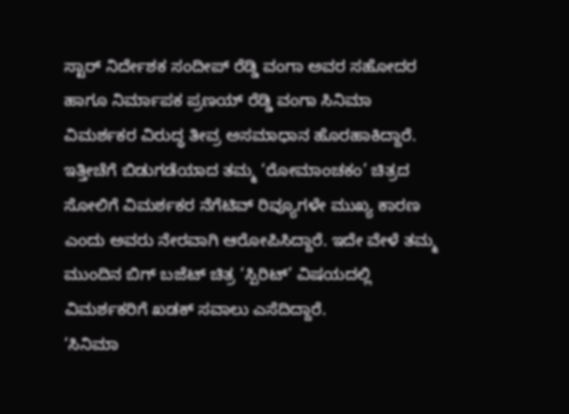ಸ್ಟಾರ್ ನಿರ್ದೇಶಕ ಸಂದೀಪ್ ರೆಡ್ಡಿ ವಂಗಾ ಅವರ ಸಹೋದರ ಹಾಗೂ ನಿರ್ಮಾಪಕ ಪ್ರಣಯ್ ರೆಡ್ಡಿ ವಂಗಾ ಸಿನಿಮಾ ವಿಮರ್ಶಕರ ವಿರುದ್ಧ ತೀವ್ರ ಅಸಮಾಧಾನ ಹೊರಹಾಕಿದ್ದಾರೆ. ಇತ್ತೀಚೆಗೆ ಬಿಡುಗಡೆಯಾದ ತಮ್ಮ ‘ರೋಮಾಂಚಕಂ’ ಚಿತ್ರದ ಸೋಲಿಗೆ ವಿಮರ್ಶಕರ ನೆಗೆಟಿವ್ ರಿವ್ಯೂಗಳೇ ಮುಖ್ಯ ಕಾರಣ ಎಂದು ಅವರು ನೇರವಾಗಿ ಆರೋಪಿಸಿದ್ದಾರೆ. ಇದೇ ವೇಳೆ ತಮ್ಮ ಮುಂದಿನ ಬಿಗ್ ಬಜೆಟ್ ಚಿತ್ರ ‘ಸ್ಪಿರಿಟ್’ ವಿಷಯದಲ್ಲಿ ವಿಮರ್ಶಕರಿಗೆ ಖಡಕ್ ಸವಾಲು ಎಸೆದಿದ್ದಾರೆ.
‘ಸಿನಿಮಾ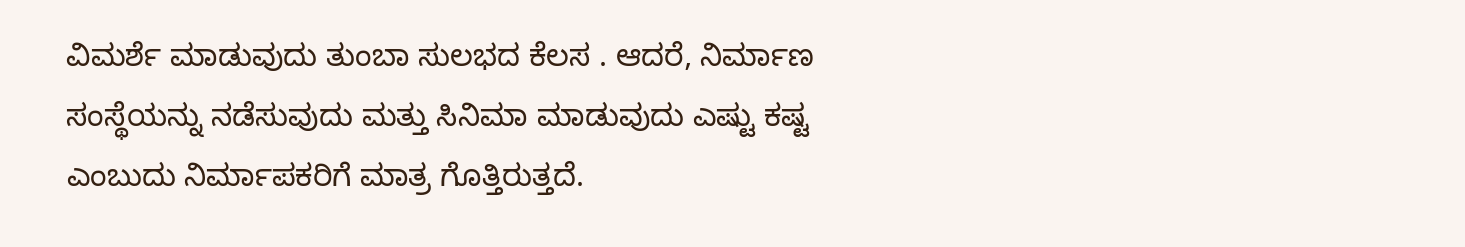ವಿಮರ್ಶೆ ಮಾಡುವುದು ತುಂಬಾ ಸುಲಭದ ಕೆಲಸ . ಆದರೆ, ನಿರ್ಮಾಣ ಸಂಸ್ಥೆಯನ್ನು ನಡೆಸುವುದು ಮತ್ತು ಸಿನಿಮಾ ಮಾಡುವುದು ಎಷ್ಟು ಕಷ್ಟ ಎಂಬುದು ನಿರ್ಮಾಪಕರಿಗೆ ಮಾತ್ರ ಗೊತ್ತಿರುತ್ತದೆ.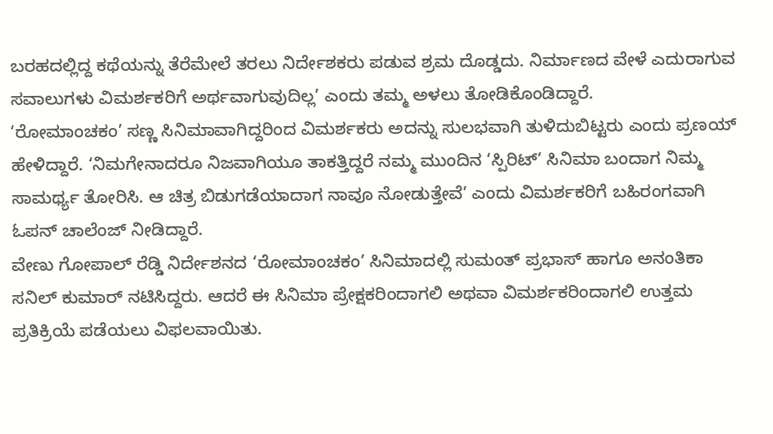ಬರಹದಲ್ಲಿದ್ದ ಕಥೆಯನ್ನು ತೆರೆಮೇಲೆ ತರಲು ನಿರ್ದೇಶಕರು ಪಡುವ ಶ್ರಮ ದೊಡ್ಡದು. ನಿರ್ಮಾಣದ ವೇಳೆ ಎದುರಾಗುವ ಸವಾಲುಗಳು ವಿಮರ್ಶಕರಿಗೆ ಅರ್ಥವಾಗುವುದಿಲ್ಲ’ ಎಂದು ತಮ್ಮ ಅಳಲು ತೋಡಿಕೊಂಡಿದ್ದಾರೆ.
‘ರೋಮಾಂಚಕಂ’ ಸಣ್ಣ ಸಿನಿಮಾವಾಗಿದ್ದರಿಂದ ವಿಮರ್ಶಕರು ಅದನ್ನು ಸುಲಭವಾಗಿ ತುಳಿದುಬಿಟ್ಟರು ಎಂದು ಪ್ರಣಯ್ ಹೇಳಿದ್ದಾರೆ. ‘ನಿಮಗೇನಾದರೂ ನಿಜವಾಗಿಯೂ ತಾಕತ್ತಿದ್ದರೆ ನಮ್ಮ ಮುಂದಿನ ‘ಸ್ಪಿರಿಟ್’ ಸಿನಿಮಾ ಬಂದಾಗ ನಿಮ್ಮ ಸಾಮರ್ಥ್ಯ ತೋರಿಸಿ. ಆ ಚಿತ್ರ ಬಿಡುಗಡೆಯಾದಾಗ ನಾವೂ ನೋಡುತ್ತೇವೆ’ ಎಂದು ವಿಮರ್ಶಕರಿಗೆ ಬಹಿರಂಗವಾಗಿ ಓಪನ್ ಚಾಲೆಂಜ್ ನೀಡಿದ್ದಾರೆ.
ವೇಣು ಗೋಪಾಲ್ ರೆಡ್ಡಿ ನಿರ್ದೇಶನದ ‘ರೋಮಾಂಚಕಂ’ ಸಿನಿಮಾದಲ್ಲಿ ಸುಮಂತ್ ಪ್ರಭಾಸ್ ಹಾಗೂ ಅನಂತಿಕಾ ಸನಿಲ್ ಕುಮಾರ್ ನಟಿಸಿದ್ದರು. ಆದರೆ ಈ ಸಿನಿಮಾ ಪ್ರೇಕ್ಷಕರಿಂದಾಗಲಿ ಅಥವಾ ವಿಮರ್ಶಕರಿಂದಾಗಲಿ ಉತ್ತಮ ಪ್ರತಿಕ್ರಿಯೆ ಪಡೆಯಲು ವಿಫಲವಾಯಿತು.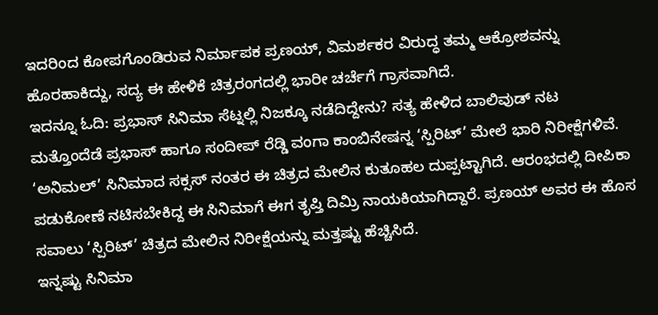ಇದರಿಂದ ಕೋಪಗೊಂಡಿರುವ ನಿರ್ಮಾಪಕ ಪ್ರಣಯ್, ವಿಮರ್ಶಕರ ವಿರುದ್ಧ ತಮ್ಮ ಆಕ್ರೋಶವನ್ನು ಹೊರಹಾಕಿದ್ದು, ಸದ್ಯ ಈ ಹೇಳಿಕೆ ಚಿತ್ರರಂಗದಲ್ಲಿ ಭಾರೀ ಚರ್ಚೆಗೆ ಗ್ರಾಸವಾಗಿದೆ.
ಇದನ್ನೂ ಓದಿ: ಪ್ರಭಾಸ್ ಸಿನಿಮಾ ಸೆಟ್ನಲ್ಲಿ ನಿಜಕ್ಕೂ ನಡೆದಿದ್ದೇನು? ಸತ್ಯ ಹೇಳಿದ ಬಾಲಿವುಡ್ ನಟ
ಮತ್ತೊಂದೆಡೆ ಪ್ರಭಾಸ್ ಹಾಗೂ ಸಂದೀಪ್ ರೆಡ್ಡಿ ವಂಗಾ ಕಾಂಬಿನೇಷನ್ನ ‘ಸ್ಪಿರಿಟ್’ ಮೇಲೆ ಭಾರಿ ನಿರೀಕ್ಷೆಗಳಿವೆ. ‘ಅನಿಮಲ್’ ಸಿನಿಮಾದ ಸಕ್ಸಸ್ ನಂತರ ಈ ಚಿತ್ರದ ಮೇಲಿನ ಕುತೂಹಲ ದುಪ್ಪಟ್ಟಾಗಿದೆ. ಆರಂಭದಲ್ಲಿ ದೀಪಿಕಾ ಪಡುಕೋಣೆ ನಟಿಸಬೇಕಿದ್ದ ಈ ಸಿನಿಮಾಗೆ ಈಗ ತೃಪ್ತಿ ದಿಮ್ರಿ ನಾಯಕಿಯಾಗಿದ್ದಾರೆ. ಪ್ರಣಯ್ ಅವರ ಈ ಹೊಸ ಸವಾಲು ‘ಸ್ಪಿರಿಟ್’ ಚಿತ್ರದ ಮೇಲಿನ ನಿರೀಕ್ಷೆಯನ್ನು ಮತ್ತಷ್ಟು ಹೆಚ್ಚಿಸಿದೆ.
ಇನ್ನಷ್ಟು ಸಿನಿಮಾ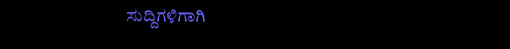ಸುದ್ದಿಗಳಿಗಾಗಿ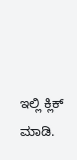ಇಲ್ಲಿ ಕ್ಲಿಕ್ ಮಾಡಿ.